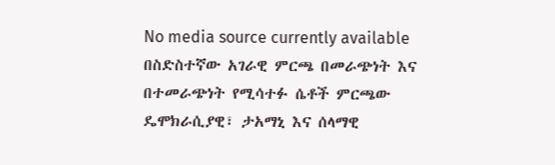No media source currently available
በስድስተኛው አገራዊ ምርጫ በመራጭነት እና በተመራጭነት የሚሳተፉ ሴቶች ምርጫው ዴሞክራሲያዊ፣ ታአማኒ እና ሰላማዊ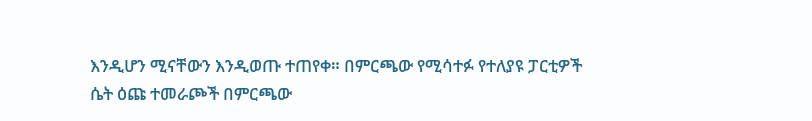እንዲሆን ሚናቸውን እንዲወጡ ተጠየቀ። በምርጫው የሚሳተፉ የተለያዩ ፓርቲዎች ሴት ዕጩ ተመራጮች በምርጫው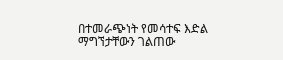በተመራጭነት የመሳተፍ እድል ማግኘታቸውን ገልጠው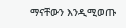ማናቸውን እንዲሚወጡ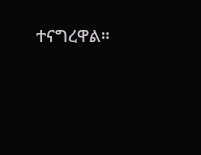ተናግረዋል።